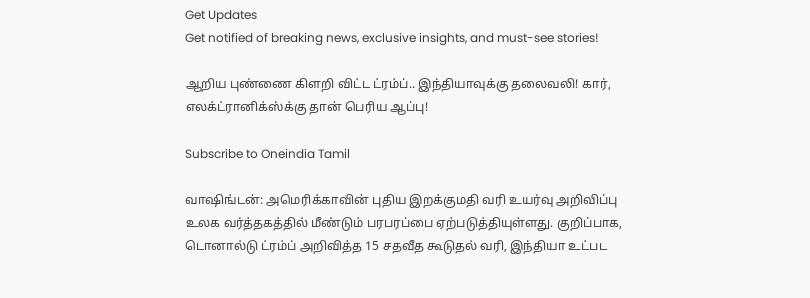Get Updates
Get notified of breaking news, exclusive insights, and must-see stories!

ஆறிய புண்ணை கிளறி விட்ட ட்ரம்ப்.. இந்தியாவுக்கு தலைவலி! கார், எலக்ட்ரானிக்ஸ்க்கு தான் பெரிய ஆப்பு!

Subscribe to Oneindia Tamil

வாஷிங்டன்: அமெரிக்காவின் புதிய இறக்குமதி வரி உயர்வு அறிவிப்பு உலக வர்த்தகத்தில் மீண்டும் பரபரப்பை ஏற்படுத்தியுள்ளது. குறிப்பாக, டொனால்டு ட்ரம்ப் அறிவித்த 15 சதவீத கூடுதல் வரி, இந்தியா உட்பட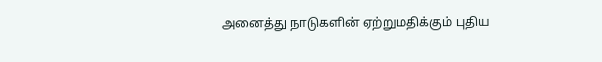அனைத்து நாடுகளின் ஏற்றுமதிக்கும் புதிய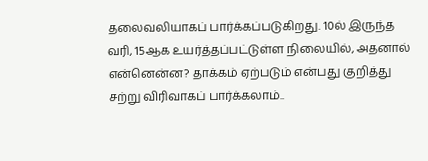தலைவலியாகப் பார்க்கப்படுகிறது. 10ல் இருந்த வரி, 15ஆக உயர்த்தப்பட்டுள்ள நிலையில், அதனால் என்னென்ன? தாக்கம் ஏற்படும் என்பது குறித்து சற்று விரிவாகப் பார்க்கலாம்..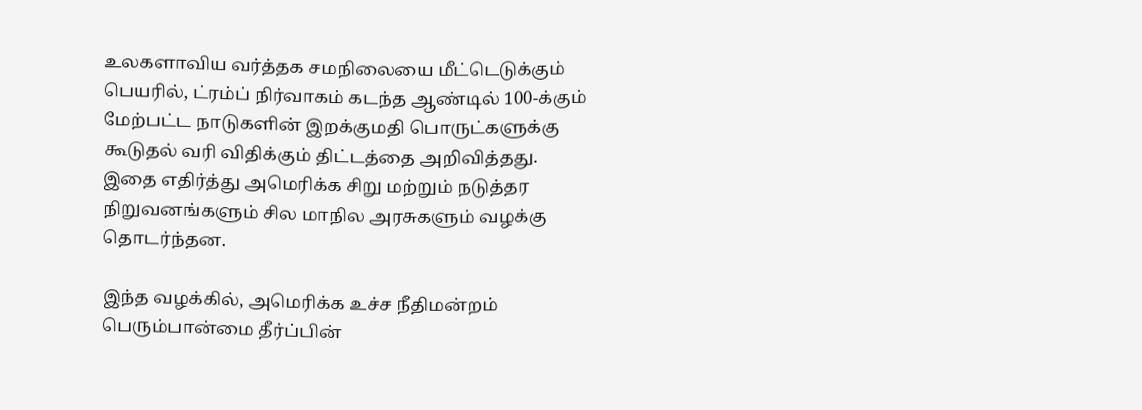உலகளாவிய வர்த்தக சமநிலையை மீட்டெடுக்கும் பெயரில், ட்ரம்ப் நிர்வாகம் கடந்த ஆண்டில் 100-க்கும் மேற்பட்ட நாடுகளின் இறக்குமதி பொருட்களுக்கு கூடுதல் வரி விதிக்கும் திட்டத்தை அறிவித்தது. இதை எதிர்த்து அமெரிக்க சிறு மற்றும் நடுத்தர நிறுவனங்களும் சில மாநில அரசுகளும் வழக்கு தொடர்ந்தன.

இந்த வழக்கில், அமெரிக்க உச்ச நீதிமன்றம் பெரும்பான்மை தீர்ப்பின்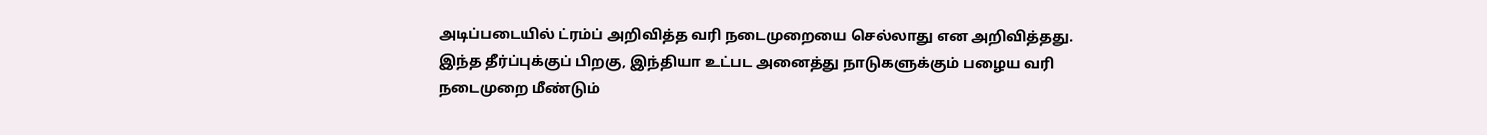அடிப்படையில் ட்ரம்ப் அறிவித்த வரி நடைமுறையை செல்லாது என அறிவித்தது. இந்த தீர்ப்புக்குப் பிறகு, இந்தியா உட்பட அனைத்து நாடுகளுக்கும் பழைய வரி நடைமுறை மீண்டும்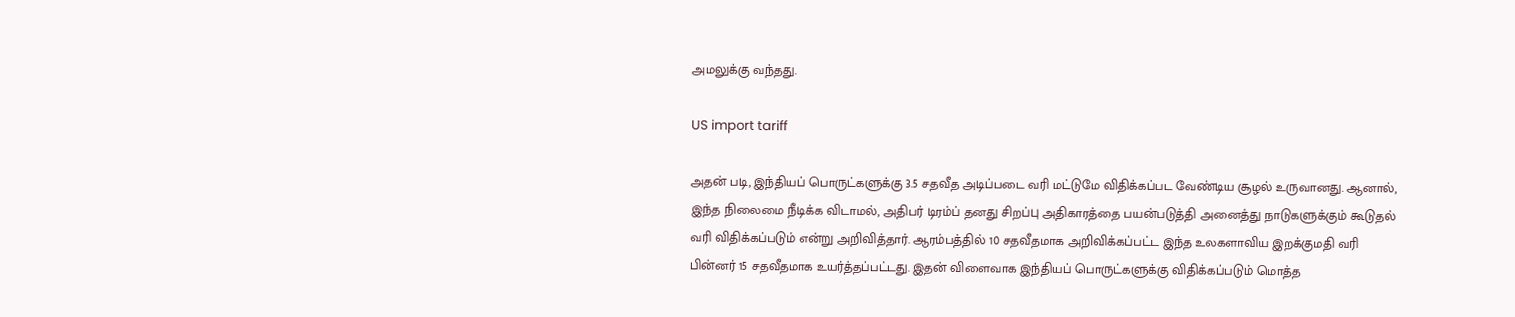அமலுக்கு வந்தது.

US import tariff

அதன் படி, இந்தியப் பொருட்களுக்கு 3.5 சதவீத அடிப்படை வரி மட்டுமே விதிக்கப்பட வேண்டிய சூழல் உருவானது. ஆனால், இந்த நிலைமை நீடிக்க விடாமல், அதிபர் டிரம்ப் தனது சிறப்பு அதிகாரத்தை பயன்படுத்தி அனைத்து நாடுகளுக்கும் கூடுதல் வரி விதிக்கப்படும் என்று அறிவித்தார். ஆரம்பத்தில் 10 சதவீதமாக அறிவிக்கப்பட்ட இந்த உலகளாவிய இறக்குமதி வரி பின்னர் 15 சதவீதமாக உயர்த்தப்பட்டது. இதன் விளைவாக இந்தியப் பொருட்களுக்கு விதிக்கப்படும் மொத்த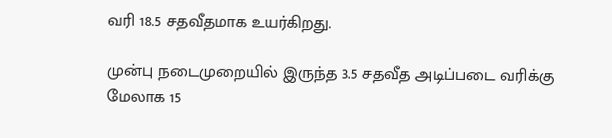வரி 18.5 சதவீதமாக உயர்கிறது.

முன்பு நடைமுறையில் இருந்த 3.5 சதவீத அடிப்படை வரிக்கு மேலாக 15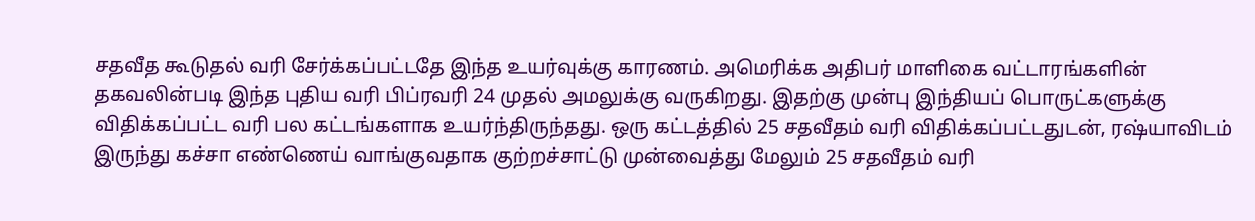சதவீத கூடுதல் வரி சேர்க்கப்பட்டதே இந்த உயர்வுக்கு காரணம். அமெரிக்க அதிபர் மாளிகை வட்டாரங்களின் தகவலின்படி இந்த புதிய வரி பிப்ரவரி 24 முதல் அமலுக்கு வருகிறது. இதற்கு முன்பு இந்தியப் பொருட்களுக்கு விதிக்கப்பட்ட வரி பல கட்டங்களாக உயர்ந்திருந்தது. ஒரு கட்டத்தில் 25 சதவீதம் வரி விதிக்கப்பட்டதுடன், ரஷ்யாவிடம் இருந்து கச்சா எண்ணெய் வாங்குவதாக குற்றச்சாட்டு முன்வைத்து மேலும் 25 சதவீதம் வரி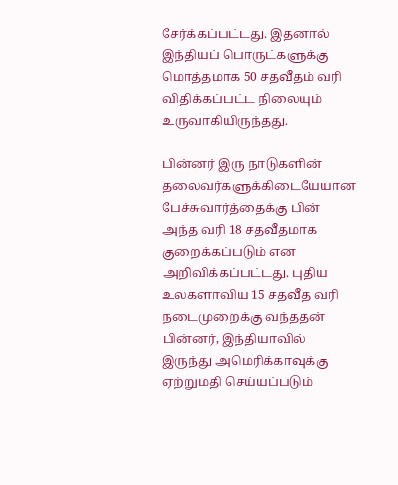சேர்க்கப்பட்டது. இதனால் இந்தியப் பொருட்களுக்கு மொத்தமாக 50 சதவீதம் வரி விதிக்கப்பட்ட நிலையும் உருவாகியிருந்தது.

பின்னர் இரு நாடுகளின் தலைவர்களுக்கிடையேயான பேச்சுவார்த்தைக்கு பின் அந்த வரி 18 சதவீதமாக குறைக்கப்படும் என அறிவிக்கப்பட்டது. புதிய உலகளாவிய 15 சதவீத வரி நடைமுறைக்கு வந்ததன் பின்னர், இந்தியாவில் இருந்து அமெரிக்காவுக்கு ஏற்றுமதி செய்யப்படும்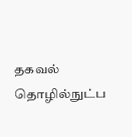தகவல் தொழில்நுட்ப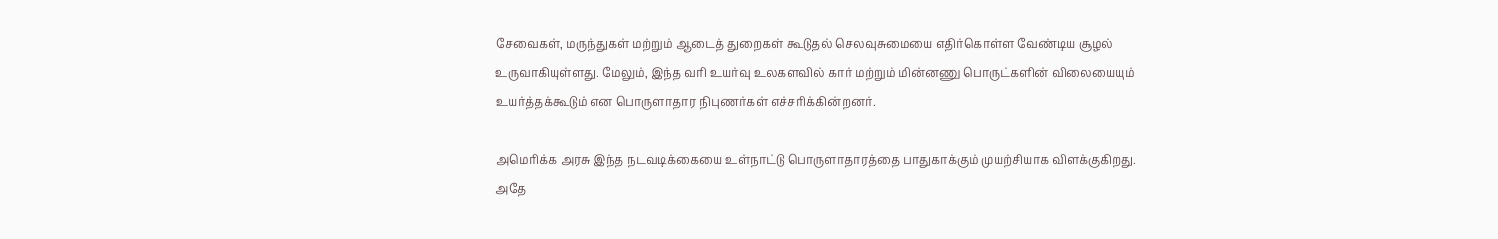சேவைகள், மருந்துகள் மற்றும் ஆடைத் துறைகள் கூடுதல் செலவுசுமையை எதிர்கொள்ள வேண்டிய சூழல் உருவாகியுள்ளது. மேலும், இந்த வரி உயர்வு உலகளவில் கார் மற்றும் மின்னணு பொருட்களின் விலையையும் உயர்த்தக்கூடும் என பொருளாதார நிபுணர்கள் எச்சரிக்கின்றனர்.

அமெரிக்க அரசு இந்த நடவடிக்கையை உள்நாட்டு பொருளாதாரத்தை பாதுகாக்கும் முயற்சியாக விளக்குகிறது. அதே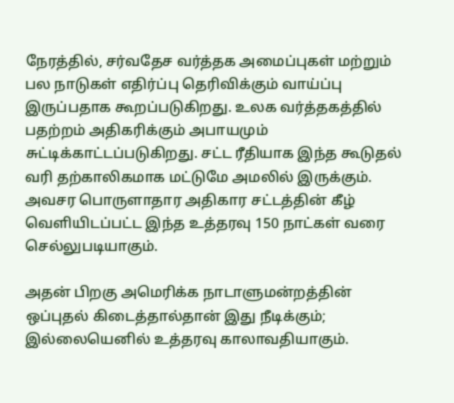நேரத்தில், சர்வதேச வர்த்தக அமைப்புகள் மற்றும் பல நாடுகள் எதிர்ப்பு தெரிவிக்கும் வாய்ப்பு இருப்பதாக கூறப்படுகிறது. உலக வர்த்தகத்தில் பதற்றம் அதிகரிக்கும் அபாயமும் சுட்டிக்காட்டப்படுகிறது. சட்ட ரீதியாக இந்த கூடுதல் வரி தற்காலிகமாக மட்டுமே அமலில் இருக்கும். அவசர பொருளாதார அதிகார சட்டத்தின் கீழ் வெளியிடப்பட்ட இந்த உத்தரவு 150 நாட்கள் வரை செல்லுபடியாகும்.

அதன் பிறகு அமெரிக்க நாடாளுமன்றத்தின் ஒப்புதல் கிடைத்தால்தான் இது நீடிக்கும்; இல்லையெனில் உத்தரவு காலாவதியாகும்.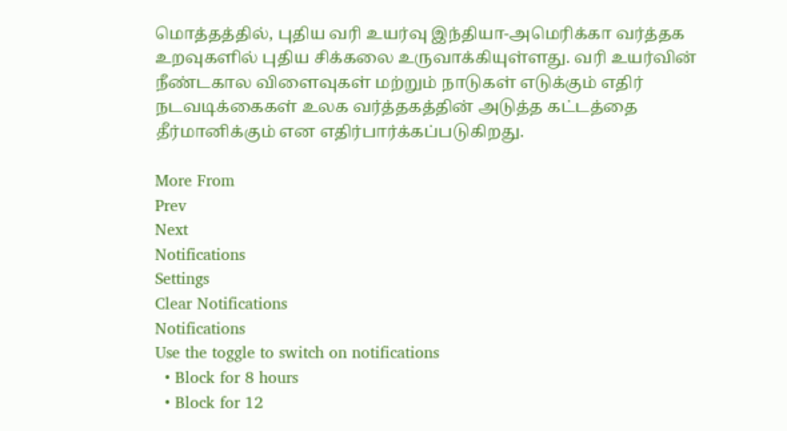மொத்தத்தில், புதிய வரி உயர்வு இந்தியா-அமெரிக்கா வர்த்தக உறவுகளில் புதிய சிக்கலை உருவாக்கியுள்ளது. வரி உயர்வின் நீண்டகால விளைவுகள் மற்றும் நாடுகள் எடுக்கும் எதிர் நடவடிக்கைகள் உலக வர்த்தகத்தின் அடுத்த கட்டத்தை தீர்மானிக்கும் என எதிர்பார்க்கப்படுகிறது.

More From
Prev
Next
Notifications
Settings
Clear Notifications
Notifications
Use the toggle to switch on notifications
  • Block for 8 hours
  • Block for 12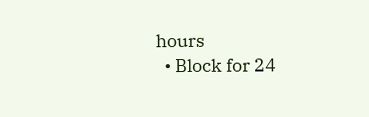hours
  • Block for 24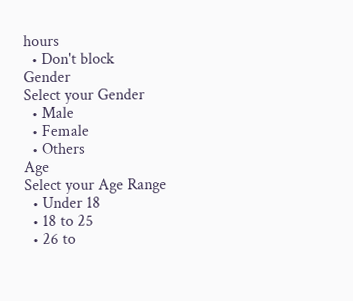hours
  • Don't block
Gender
Select your Gender
  • Male
  • Female
  • Others
Age
Select your Age Range
  • Under 18
  • 18 to 25
  • 26 to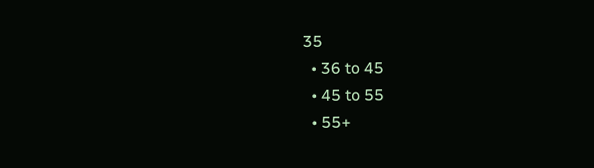35
  • 36 to 45
  • 45 to 55
  • 55+